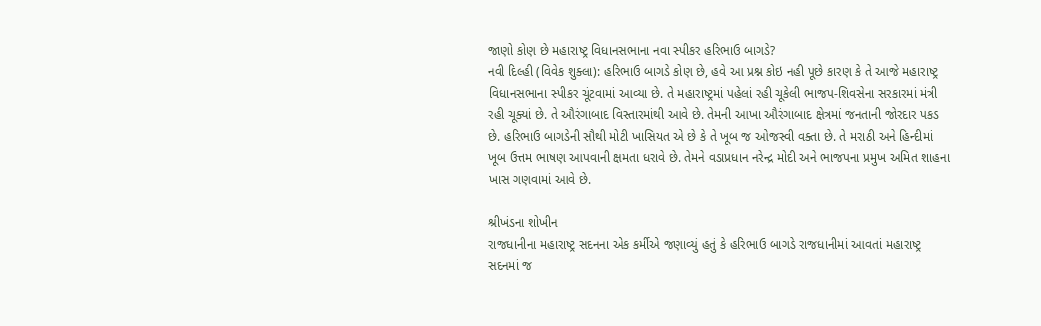જાણો કોણ છે મહારાષ્ટ્ર વિધાનસભાના નવા સ્પીકર હરિભાઉ બાગડે?
નવી દિલ્હી (વિવેક શુક્લા): હરિભાઉ બાગડે કોણ છે, હવે આ પ્રશ્ન કોઇ નહી પૂછે કારણ કે તે આજે મહારાષ્ટ્ર વિધાનસભાના સ્પીકર ચૂંટવામાં આવ્યા છે. તે મહારાષ્ટ્રમાં પહેલાં રહી ચૂકેલી ભાજપ-શિવસેના સરકારમાં મંત્રી રહી ચૂક્યાં છે. તે ઔરંગાબાદ વિસ્તારમાંથી આવે છે. તેમની આખા ઔરંગાબાદ ક્ષેત્રમાં જનતાની જોરદાર પકડ છે. હરિભાઉ બાગડેની સૌથી મોટી ખાસિયત એ છે કે તે ખૂબ જ ઓજસ્વી વક્તા છે. તે મરાઠી અને હિન્દીમાં ખૂબ ઉત્તમ ભાષણ આપવાની ક્ષમતા ધરાવે છે. તેમને વડાપ્રધાન નરેન્દ્ર મોદી અને ભાજપના પ્રમુખ અમિત શાહના ખાસ ગણવામાં આવે છે.

શ્રીખંડના શોખીન
રાજધાનીના મહારાષ્ટ્ર સદનના એક કર્મીએ જણાવ્યું હતું કે હરિભાઉ બાગડે રાજધાનીમાં આવતાં મહારાષ્ટ્ર સદનમાં જ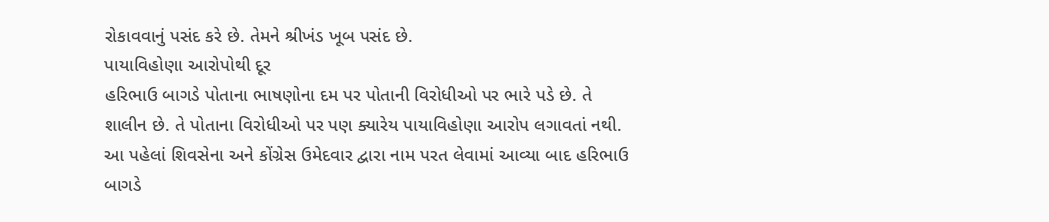રોકાવવાનું પસંદ કરે છે. તેમને શ્રીખંડ ખૂબ પસંદ છે.
પાયાવિહોણા આરોપોથી દૂર
હરિભાઉ બાગડે પોતાના ભાષણોના દમ પર પોતાની વિરોધીઓ પર ભારે પડે છે. તે શાલીન છે. તે પોતાના વિરોધીઓ પર પણ ક્યારેય પાયાવિહોણા આરોપ લગાવતાં નથી.
આ પહેલાં શિવસેના અને કોંગ્રેસ ઉમેદવાર દ્વારા નામ પરત લેવામાં આવ્યા બાદ હરિભાઉ બાગડે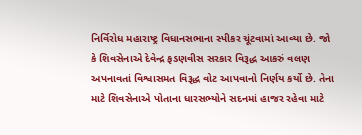નિર્વિરોધ મહારાષ્ટ્ર વિધાનસભાના સ્પીકર ચૂંટવામાં આવ્યા છે. જો કે શિવસેનાએ દેવેન્દ્ર ફડણવીસ સરકાર વિરૂદ્ધ આકરું વલણ અપનાવતાં વિશ્વાસમત વિરૂદ્ધ વોટ આપવાનો નિર્ણય કર્યો છે. તેના માટે શિવસેનાએ પોતાના ધારસભ્યોને સદનમાં હાજર રહેવા માટે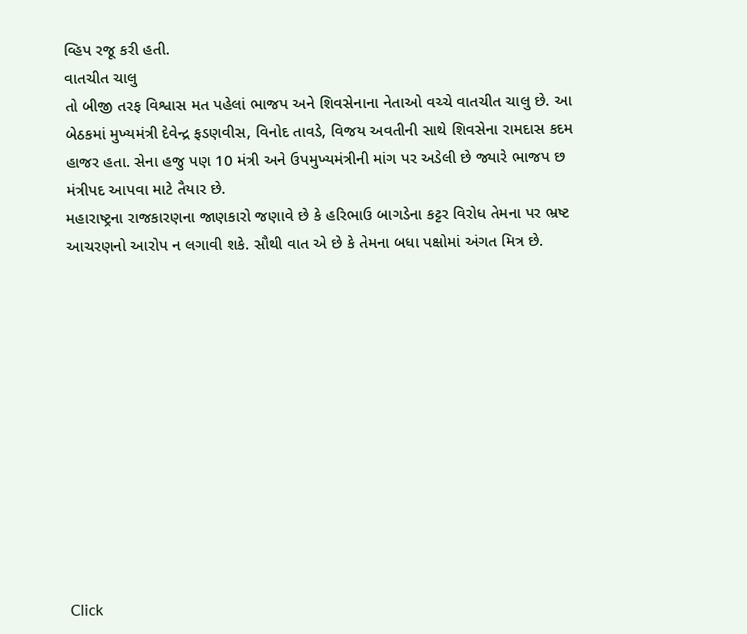વ્હિપ રજૂ કરી હતી.
વાતચીત ચાલુ
તો બીજી તરફ વિશ્વાસ મત પહેલાં ભાજપ અને શિવસેનાના નેતાઓ વચ્ચે વાતચીત ચાલુ છે. આ બેઠકમાં મુખ્યમંત્રી દેવેન્દ્ર ફડણવીસ, વિનોદ તાવડે, વિજય અવતીની સાથે શિવસેના રામદાસ કદમ હાજર હતા. સેના હજુ પણ 10 મંત્રી અને ઉપમુખ્યમંત્રીની માંગ પર અડેલી છે જ્યારે ભાજપ છ મંત્રીપદ આપવા માટે તૈયાર છે.
મહારાષ્ટ્રના રાજકારણના જાણકારો જણાવે છે કે હરિભાઉ બાગડેના કટ્ટર વિરોધ તેમના પર ભ્રષ્ટ આચરણનો આરોપ ન લગાવી શકે. સૌથી વાત એ છે કે તેમના બધા પક્ષોમાં અંગત મિત્ર છે.












Click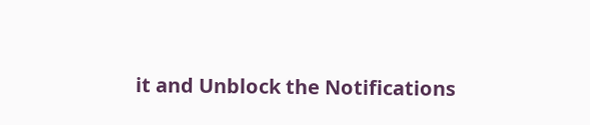it and Unblock the Notifications